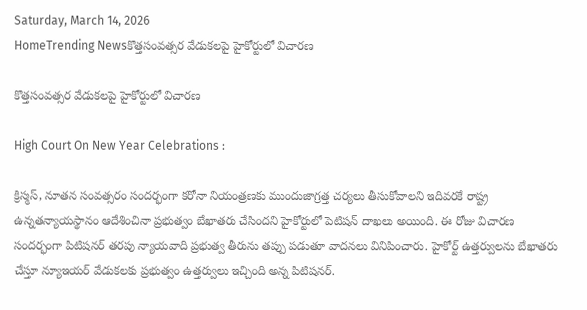Saturday, March 14, 2026
HomeTrending Newsకొత్తసంవత్సర వేడుకలపై హైకోర్టులో విచారణ

కొత్తసంవత్సర వేడుకలపై హైకోర్టులో విచారణ

High Court On New Year Celebrations :

క్రిస్మస్, నూతన సంవత్సరం సందర్భంగా కరోనా నియంత్రణకు ముందుజాగ్రత్త చర్యలు తీసుకోవాలని ఇదివరకే రాష్ట్ర ఉన్నతన్యాయస్థానం ఆదేశించినా ప్రభుత్వం బేఖాతరు చేసిందని హైకోర్టులో పెటిషన్ దాఖలు అయింది. ఈ రోజు విచారణ సందర్భంగా పిటిషనర్ తరపు న్యాయవాది ప్రభుత్వ తీరును తప్పు పడుతూ వాదనలు వినిపించారు. హైకోర్ట్ ఉత్తర్వులను బేఖాతరు చేస్తూ న్యూఇయర్ వేడుకలకు ప్రభుత్వం ఉత్తర్వులు ఇచ్చింది అన్న పిటిషనర్.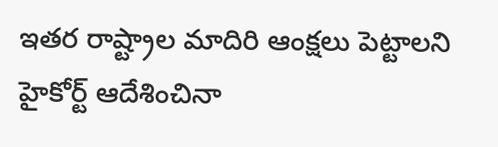ఇతర రాష్ట్రాల మాదిరి ఆంక్షలు పెట్టాలని హైకోర్ట్ ఆదేశించినా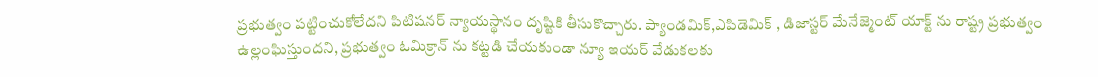ప్రభుత్వం పట్టించుకోలేదని పిటిషనర్ న్యాయస్థానం దృష్టికి తీసుకొచ్చారు. ప్యాండమిక్,ఎపిడెమిక్ , డిజాస్టర్ మేనేజ్మెంట్ యాక్ట్ ను రాష్ట్ర ప్రభుత్వం ఉల్లంఘిస్తుందని, ప్రభుత్వం ఓమిక్రాన్ ను కట్టడి చేయకుండా న్యూ ఇయర్ వేడుకలకు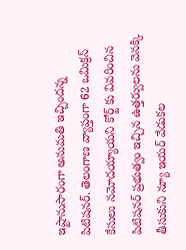ఇష్టానుసారంగా అనుమతి ఇచ్చిందన్న పిటిషనర్. తెలంగాణ వ్యాప్తంగా 62 ఒమిక్రన్ కేసులు నమోదయ్యాయని కోర్ట్ కు వివరించిన పిటిషనర్ ప్రభుత్వం ఇచ్చిన ఉత్తర్వులను వెనక్కి తీసుకుని న్యూ ఇయర్ వేడుకల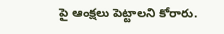పై ఆంక్షలు పెట్టాలని కోరారు.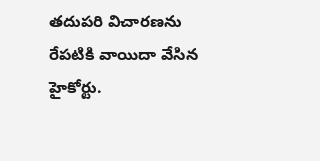తదుపరి విచారణను రేపటికి వాయిదా వేసిన హైకోర్టు.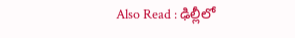Also Read : ఢిల్లీలో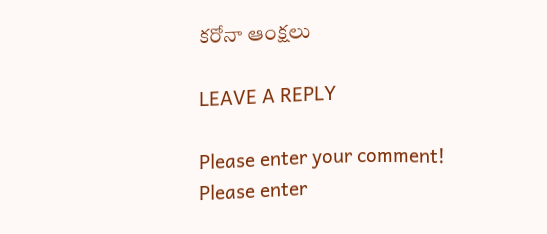కరోనా ఆంక్షలు

LEAVE A REPLY

Please enter your comment!
Please enter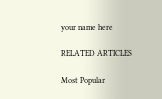your name here

RELATED ARTICLES

Most Popular